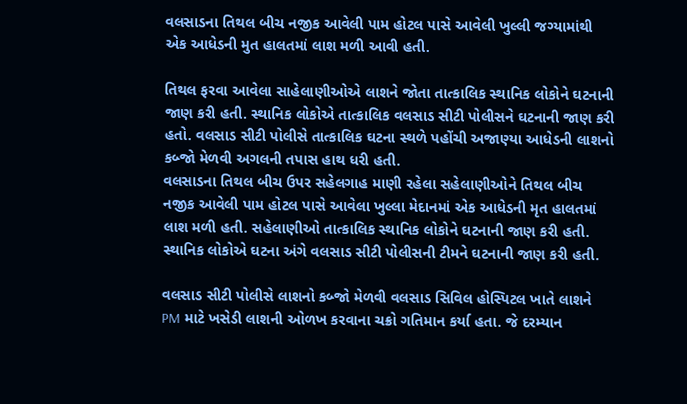વલસાડના તિથલ બીચ નજીક આવેલી પામ હોટલ પાસે આવેલી ખુલ્લી જગ્યામાંથી એક આધેડની મુત હાલતમાં લાશ મળી આવી હતી.

તિથલ ફરવા આવેલા સાહેલાણીઓએ લાશને જોતા તાત્કાલિક સ્થાનિક લોકોને ઘટનાની જાણ કરી હતી. સ્થાનિક લોકોએ તાત્કાલિક વલસાડ સીટી પોલીસને ઘટનાની જાણ કરી હતો. વલસાડ સીટી પોલીસે તાત્કાલિક ઘટના સ્થળે પહોંચી અજાણ્યા આધેડની લાશનો કબ્જો મેળવી અગલની તપાસ હાથ ધરી હતી.
વલસાડના તિથલ બીચ ઉપર સહેલગાહ માણી રહેલા સહેલાણીઓને તિથલ બીચ નજીક આવેલી પામ હોટલ પાસે આવેલા ખુલ્લા મેદાનમાં એક આધેડની મૃત હાલતમાં લાશ મળી હતી. સહેલાણીઓ તાત્કાલિક સ્થાનિક લોકોને ઘટનાની જાણ કરી હતી. સ્થાનિક લોકોએ ઘટના અંગે વલસાડ સીટી પોલીસની ટીમને ઘટનાની જાણ કરી હતી.

વલસાડ સીટી પોલીસે લાશનો કબ્જો મેળવી વલસાડ સિવિલ હોસ્પિટલ ખાતે લાશને PM માટે ખસેડી લાશની ઓળખ કરવાના ચક્રો ગતિમાન કર્યા હતા. જે દરમ્યાન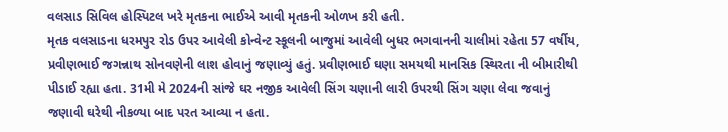વલસાડ સિવિલ હોસ્પિટલ ખરે મૃતકના ભાઈએ આવી મૃતકની ઓળખ કરી હતી.
મૃતક વલસાડના ધરમપુર રોડ ઉપર આવેલી કોન્વેન્ટ સ્કૂલની બાજુમાં આવેલી બુધર ભગવાનની ચાલીમાં રહેતા 57 વર્ષીય, પ્રવીણભાઈ જગન્નાથ સોનવણેની લાશ હોવાનું જણાવ્યું હતું. પ્રવીણભાઈ ઘણા સમયથી માનસિક સ્થિરતા ની બીમારીથી પીડાઈ રહ્યા હતા. 31મી મે 2024ની સાંજે ઘર નજીક આવેલી સિંગ ચણાની લારી ઉપરથી સિંગ ચણા લેવા જવાનું જણાવી ઘરેથી નીકળ્યા બાદ પરત આવ્યા ન હતા.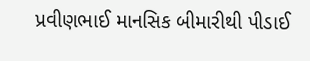પ્રવીણભાઈ માનસિક બીમારીથી પીડાઈ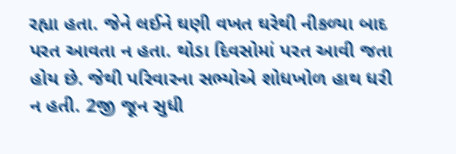રહ્યા હતા. જેને લઈને ઘણી વખત ઘરેથી નીકળ્યા બાદ પરત આવતા ન હતા. થોડા દિવસોમાં પરત આવી જતા હોય છે. જેથી પરિવારના સભ્યોએ શોધખોળ હાથ ધરી ન હતી. 2જી જૂન સુધી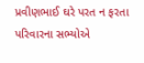પ્રવીણભાઈ ઘરે પરત ન ફરતા પરિવારના સભ્યોએ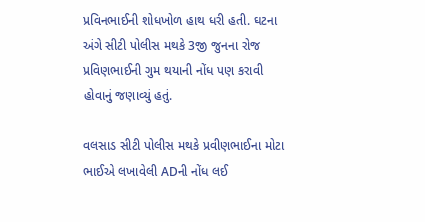પ્રવિનભાઈની શોધખોળ હાથ ધરી હતી. ઘટના અંગે સીટી પોલીસ મથકે 3જી જુનના રોજ પ્રવિણભાઈની ગુમ થયાની નોંધ પણ કરાવી હોવાનું જણાવ્યું હતું.

વલસાડ સીટી પોલીસ મથકે પ્રવીણભાઈના મોટા ભાઈએ લખાવેલી ADની નોંધ લઈ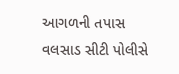આગળની તપાસ વલસાડ સીટી પોલીસે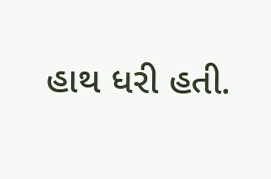હાથ ધરી હતી.